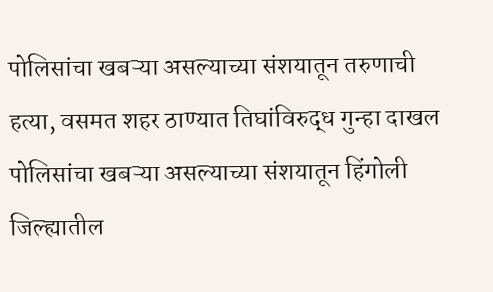पोलिसांचा खबऱ्या असल्याच्या संशयातून तरुणाची हत्या, वसमत शहर ठाण्यात तिघांविरुद्ध गुन्हा दाखल
पोलिसांचा खबऱ्या असल्याच्या संशयातून हिंगोली जिल्ह्यातील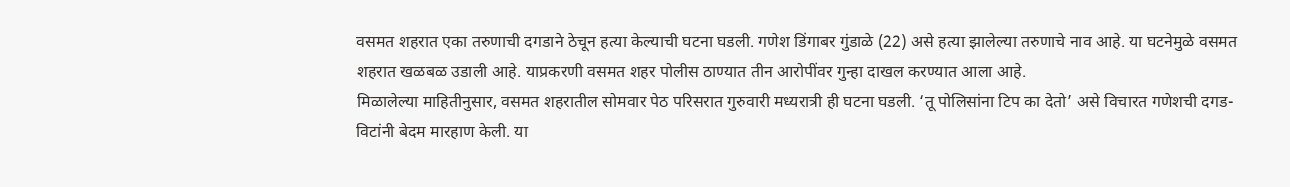वसमत शहरात एका तरुणाची दगडाने ठेचून हत्या केल्याची घटना घडली. गणेश डिंगाबर गुंडाळे (22) असे हत्या झालेल्या तरुणाचे नाव आहे. या घटनेमुळे वसमत शहरात खळबळ उडाली आहे. याप्रकरणी वसमत शहर पोलीस ठाण्यात तीन आरोपींवर गुन्हा दाखल करण्यात आला आहे.
मिळालेल्या माहितीनुसार, वसमत शहरातील सोमवार पेठ परिसरात गुरुवारी मध्यरात्री ही घटना घडली. ‘तू पोलिसांना टिप का देतो’ असे विचारत गणेशची दगड-विटांनी बेदम मारहाण केली. या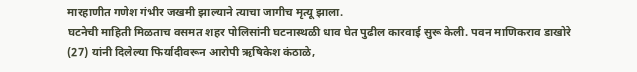मारहाणीत गणेश गंभीर जखमी झाल्याने त्याचा जागीच मृत्यू झाला.
घटनेची माहिती मिळताच वसमत शहर पोलिसांनी घटनास्थळी धाव घेत पुढील कारवाई सुरू केली. पवन माणिकराव डाखोरे (27) यांनी दिलेल्या फिर्यादीवरून आरोपी ऋषिकेश कंठाळे,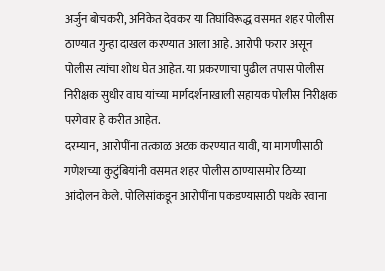अर्जुन बोचकरी, अनिकेत देवकर या तिघांविरूद्ध वसमत शहर पोलीस ठाण्यात गुन्हा दाखल करण्यात आला आहे. आरोपी फरार असून पोलीस त्यांचा शोध घेत आहेत. या प्रकरणाचा पुढील तपास पोलीस निरीक्षक सुधीर वाघ यांच्या मार्गदर्शनाखाली सहायक पोलीस निरीक्षक परगेवार हे करीत आहेत.
दरम्यान, आरोपींना तत्काळ अटक करण्यात यावी, या मागणीसाठी गणेशच्या कुटुंबियांनी वसमत शहर पोलीस ठाण्यासमोर ठिय्या आंदोलन केले. पोलिसांकडून आरोपींना पकडण्यासाठी पथके रवाना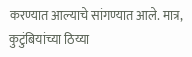करण्यात आल्याचे सांगण्यात आले. मात्र, कुटुंबियांच्या ठिय्या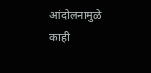आंदोलनामुळे काही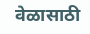वेळासाठी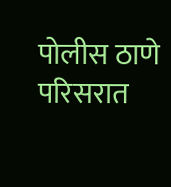पोलीस ठाणे परिसरात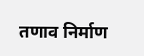तणाव निर्माण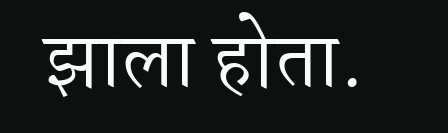झाला होता.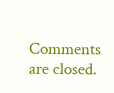Comments are closed.